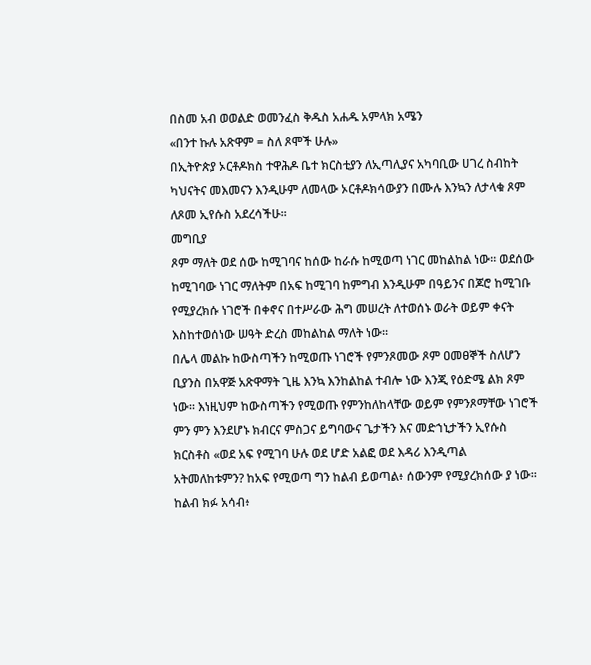በስመ አብ ወወልድ ወመንፈስ ቅዱስ አሐዱ አምላክ አሜን
«በንተ ኩሉ አጽዋም = ስለ ጾሞች ሁሉ»
በኢትዮጵያ ኦርቶዶክስ ተዋሕዶ ቤተ ክርስቲያን ለኢጣሊያና አካባቢው ሀገረ ስብከት ካህናትና መእመናን እንዲሁም ለመላው ኦርቶዶክሳውያን በሙሉ እንኳን ለታላቁ ጾም ለጾመ ኢየሱስ አደረሳችሁ።
መግቢያ
ጾም ማለት ወደ ሰው ከሚገባና ከሰው ከራሱ ከሚወጣ ነገር መከልከል ነው። ወደሰው ከሚገባው ነገር ማለትም በአፍ ከሚገባ ከምግብ እንዲሁም በዓይንና በጆሮ ከሚገቡ የሚያረክሱ ነገሮች በቀኖና በተሥራው ሕግ መሠረት ለተወሰኑ ወራት ወይም ቀናት እስከተወሰነው ሠዓት ድረስ መከልከል ማለት ነው።
በሌላ መልኩ ከውስጣችን ከሚወጡ ነገሮች የምንጾመው ጾም ዐመፀኞች ስለሆን ቢያንስ በአዋጅ አጽዋማት ጊዜ እንኳ እንከልከል ተብሎ ነው እንጂ የዕድሜ ልክ ጾም ነው። እነዚህም ከውስጣችን የሚወጡ የምንከለከላቸው ወይም የምንጾማቸው ነገሮች ምን ምን እንደሆኑ ክብርና ምስጋና ይግባውና ጌታችን እና መድኀኒታችን ኢየሱስ ክርስቶስ «ወደ አፍ የሚገባ ሁሉ ወደ ሆድ አልፎ ወደ እዳሪ እንዲጣል አትመለከቱምን? ከአፍ የሚወጣ ግን ከልብ ይወጣል፥ ሰውንም የሚያረክሰው ያ ነው። ከልብ ክፉ አሳብ፥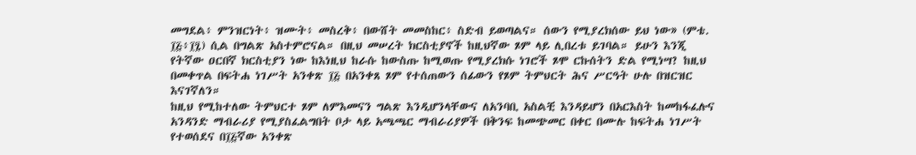መግደል፥ ምንዝርነት፥ ዝሙት፥ መስረቅ፥ በውሸት መመስከር፥ ስድብ ይወጣልና። ሰውን የሚያረክሰው ይህ ነው» (ምቴ. ፲፭፥፲፯) ሲል በግልጽ አስተምሮናል። በዚህ መሠረት ክርስቲያኖች ከዚህኛው ጾም ላይ ሊበረቱ ይገባል። ይሁን እንጂ የትኛው ዐርበኛ ክርስቲያን ነው ከእነዚህ ከራሱ ከውስጡ ከሚወጡ የሚያረክሱ ነገሮች ጾሞ ርኩሰትን ድል የሚነሣ? ከዚህ በመቀጥል በፍትሐ ነገሥት አንቀጽ ፲፭ በአንቀጸ ጾም የተሰጠውን ሰፊውን የጾም ትምህርት ሕና ሥርዓት ሁሉ በዝርዝር እናገኛለን።
ከዚህ የሚከተለው ትምህርተ ጾም ለምእመናን ግልጽ እንዲሆንላቸውና ለአንባቢ አስልቺ እንዳይሆን በአርእስት ከመከፋፈሉና አንዳንድ ማብራሪያ የሚያስፈልግበት ቦታ ላይ አጫጫር ማብራሪያዎች በቅንፍ ከመጭመር በቀር በሙሉ ከፍትሐ ነገሥት የተወሰደና በ፲፭ኛው አንቀጽ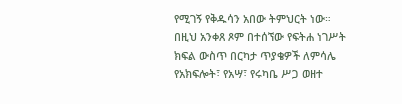የሚገኝ የቅዱሳን አበው ትምህርት ነው። በዚህ አንቀጸ ጾም በተሰኘው የፍትሐ ነገሥት ክፍል ውስጥ በርካታ ጥያቄዎች ለምሳሌ የአክፍሎት፣ የአሣ፣ የሩካቤ ሥጋ ወዘተ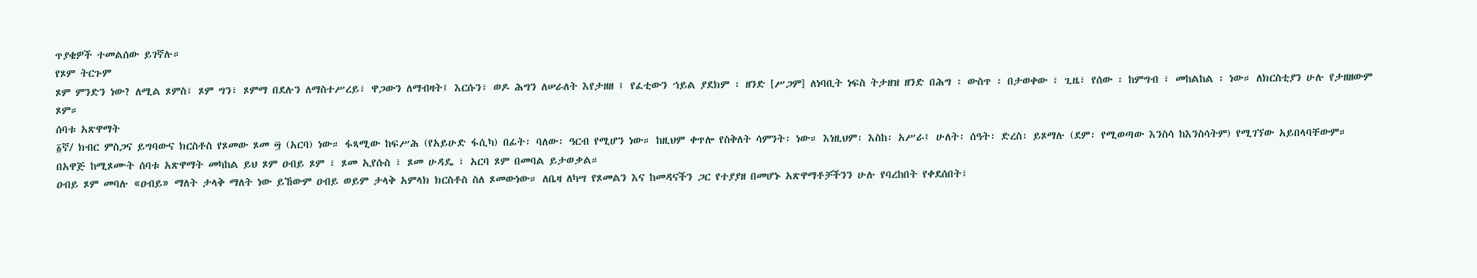ጥያቄዎች ተመልሰው ይገኛሉ።
የጾም ትርጉም
ጾም ምንድን ነው? ለሚል ጾምስ፣ ጾም ግን፣ ጾምማ በደሉን ለማስተሥረይ፣ ዋጋውን ለማብዛት፤ እርሱን፣ ወዶ ሕግን ለሠራለት እየታዘዘ ፤ የፈቲውን ኀይል ያደክም ፡ ዘንድ [ሥጋም] ለነባቢት ነፍስ ትታዘዝ ዘንድ በሕግ ፡ ውስጥ ፡ በታወቀው ፣ ጊዜ፣ የሰው ፡ ከምግብ ፣ መከልከል ፡ ነው። ለክርስቲያን ሁሉ የታዘዘውም ጾም።
ሰባቱ አጽዋማት
፩ኛ/ ክብር ምስጋና ይግባውና ክርስቶስ የጾመው ጾመ ፵ (አርባ) ነው። ፋጻሚው ከፍሥሕ (የአይሁድ ፋሲካ) በፊት፡ ባለው፡ ዓርብ የሚሆን ነው። ከዚህም ቀጥሎ የስቅለት ሳምንት፡ ነው። እነዚህም፡ እስከ፡ አሥራ፤ ሁለት፡ ሰዓት፡ ድረስ፡ ይጾማሉ (ደም፡ የሚወጣው እንስሳ ከእንስሳትም) የሚገኘው አይበላባቸውም።
በአዋጅ ከሚጾሙት ሰባቱ አጽዋማት መካከል ይህ ጾም ዐብይ ጾም ፣ ጾመ ኢየሱስ ፣ ጾመ ሁዳዴ ፣ አርባ ጾም በመባል ይታወቃል።
ዐብይ ጾም መባሉ «ዐብይ» ማለት ታላቅ ማለት ነው ይኸውም ዐብይ ወይም ታላቅ አምላክ ክርስቶስ ስለ ጾመውነው። ለቤዛ ለካሣ የጾመልን እና ከመዳናችን ጋር የተያያዘ በመሆኑ አጽዋማቶቻችንን ሁሉ የባረከበት የቀደሰበት፣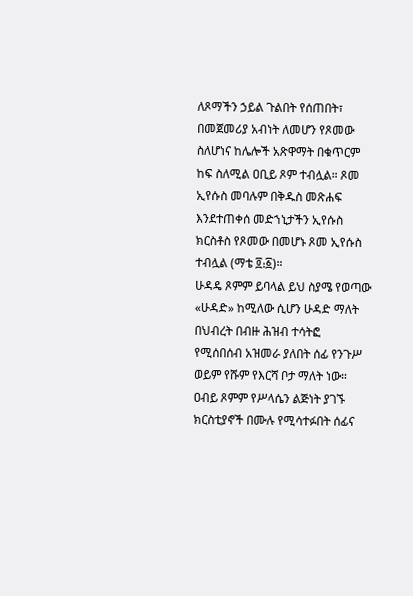ለጾማችን ኃይል ጉልበት የሰጠበት፣ በመጀመሪያ አብነት ለመሆን የጾመው ስለሆነና ከሌሎች አጽዋማት በቁጥርም ከፍ ስለሚል ዐቢይ ጾም ተብሏል። ጾመ ኢየሱስ መባሉም በቅዱስ መጽሐፍ እንደተጠቀሰ መድኀኒታችን ኢየሱስ ክርስቶስ የጾመው በመሆኑ ጾመ ኢየሱስ ተብሏል (ማቴ ፬᎓፩)።
ሁዳዴ ጾምም ይባላል ይህ ስያሜ የወጣው «ሁዳድ» ከሚለው ሲሆን ሁዳድ ማለት በህብረት በብዙ ሕዝብ ተሳትፎ የሚሰበሰብ አዝመራ ያለበት ሰፊ የንጉሥ ወይም የሹም የእርሻ ቦታ ማለት ነው። ዐብይ ጾምም የሥላሴን ልጅነት ያገኙ ክርስቲያኖች በሙሉ የሚሳተፉበት ሰፊና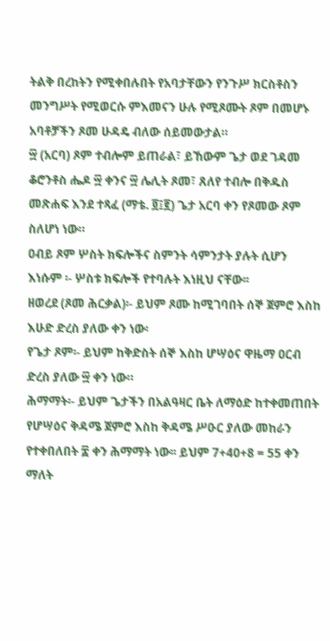ትልቅ በረከትን የሚቀበሉበት የአባታቸውን የንጉሥ ክርስቶስን መንግሥት የሚወርሱ ምእመናን ሁሉ የሚጾሙት ጾም በመሆኑ አባቶቻችን ጾመ ሁዳዴ ብለው ሰይመውታል።
፵ (አርባ) ጾም ተብሎም ይጠራል፣ ይኸውም ጌታ ወደ ገዳመ ቆሮንቶስ ሔዶ ፵ ቀንና ፵ ሌሊት ጾመ፣ ጸለየ ተብሎ በቅዱስ መጽሐፍ እንደ ተጻፈ (ማቴ. ፬፤፪) ጌታ አርባ ቀን የጾመው ጾም ስለሆነ ነው።
ዐብይ ጾም ሦስት ክፍሎችና ስምንት ሳምንታት ያሉት ሲሆን እነሱም ፡- ሦስቱ ክፍሎች የተባሉት እነዚህ ናቸው፡፡
ዘወረደ (ጾመ ሕርቃል)፡- ይህም ጾሙ ከሚገባበት ሰኞ ጀምሮ እስከ እሁድ ድረስ ያለው ቀን ነው፡
የጌታ ጾም፡- ይህም ከቅድስት ሰኞ እስከ ሆሣዕና ዋዜማ ዐርብ ድረስ ያለው ፵ ቀን ነው።
ሕማማት፡- ይህም ጌታችን በአልዓዛር ቤት ለማዕድ ከተቀመጠበት የሆሣዕና ቅዳሜ ጀምሮ እስከ ቅዳሜ ሥዑር ያለው መከራን የተቀበለበት ፰ ቀን ሕማማት ነው፡፡ ይህም 7+40+8 = 55 ቀን ማለት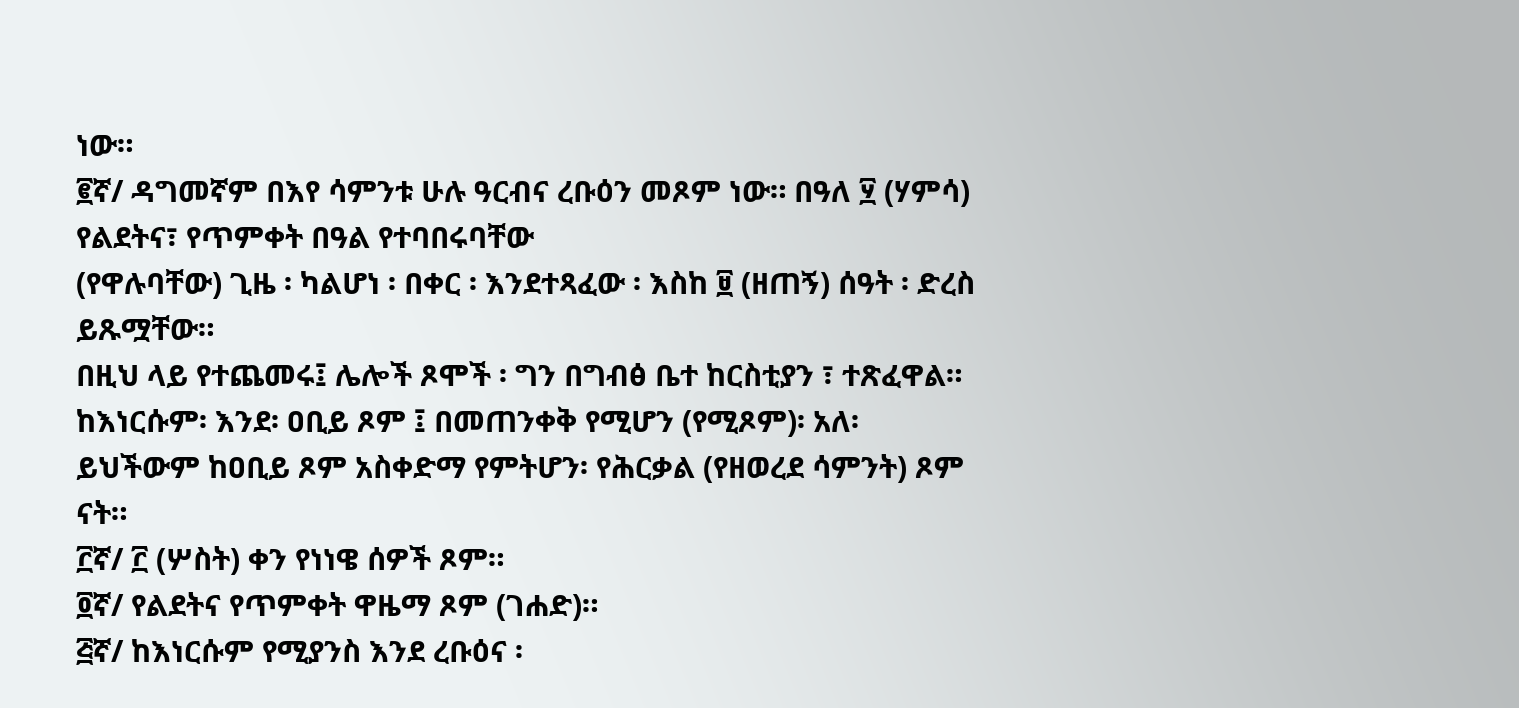ነው።
፪ኛ/ ዳግመኛም በእየ ሳምንቱ ሁሉ ዓርብና ረቡዕን መጾም ነው። በዓለ ፶ (ሃምሳ) የልደትና፣ የጥምቀት በዓል የተባበሩባቸው
(የዋሉባቸው) ጊዜ ፡ ካልሆነ ፡ በቀር ፡ እንደተጻፈው ፡ እስከ ፱ (ዘጠኝ) ሰዓት ፡ ድረስ ይጹሟቸው።
በዚህ ላይ የተጨመሩ፤ ሌሎች ጾሞች ፡ ግን በግብፅ ቤተ ከርስቲያን ፣ ተጽፈዋል። ከእነርሱም፡ እንደ፡ ዐቢይ ጾም ፤ በመጠንቀቅ የሚሆን (የሚጾም)፡ አለ፡ ይህችውም ከዐቢይ ጾም አስቀድማ የምትሆን፡ የሕርቃል (የዘወረደ ሳምንት) ጾም ናት።
፫ኛ/ ፫ (ሦስት) ቀን የነነዌ ሰዎች ጾም።
፬ኛ/ የልደትና የጥምቀት ዋዜማ ጾም (ገሐድ)።
፭ኛ/ ከእነርሱም የሚያንስ እንደ ረቡዕና ፡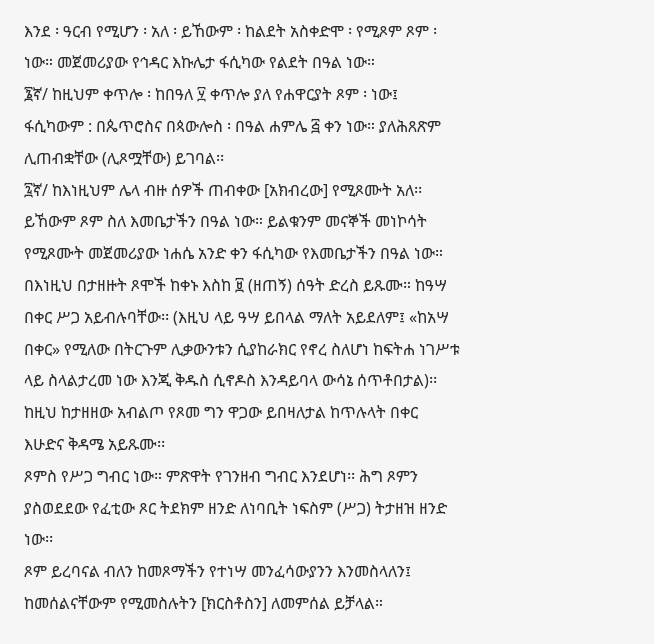እንደ ፡ ዓርብ የሚሆን ፡ አለ ፡ ይኸውም ፡ ከልደት አስቀድሞ ፡ የሚጾም ጾም ፡ ነው። መጀመሪያው የኅዳር እኩሌታ ፋሲካው የልደት በዓል ነው።
፮ኛ/ ከዚህም ቀጥሎ ፡ ከበዓለ ፶ ቀጥሎ ያለ የሐዋርያት ጾም ፡ ነው፤ ፋሲካውም : በጴጥሮስና በጳውሎስ ፡ በዓል ሐምሌ ፭ ቀን ነው። ያለሕጸጽም ሊጠብቋቸው (ሊጾሟቸው) ይገባል፡፡
፯ኛ/ ከእነዚህም ሌላ ብዙ ሰዎች ጠብቀው [አክብረው] የሚጾሙት አለ፡፡ ይኸውም ጾም ስለ እመቤታችን በዓል ነው። ይልቁንም መናኞች መነኮሳት የሚጾሙት መጀመሪያው ነሐሴ አንድ ቀን ፋሲካው የእመቤታችን በዓል ነው።
በእነዚህ በታዘዙት ጾሞች ከቀኑ እስከ ፱ (ዘጠኝ) ሰዓት ድረስ ይጹሙ። ከዓሣ በቀር ሥጋ አይብሉባቸው፡፡ (እዚህ ላይ ዓሣ ይበላል ማለት አይደለም፤ «ከአሣ በቀር» የሚለው በትርጉም ሊቃውንቱን ሲያከራክር የኖረ ስለሆነ ከፍትሐ ነገሥቱ ላይ ስላልታረመ ነው እንጂ ቅዱስ ሲኖዶስ እንዳይባላ ውሳኔ ሰጥቶበታል)፡፡ ከዚህ ከታዘዘው አብልጦ የጾመ ግን ዋጋው ይበዛለታል ከጥሉላት በቀር እሁድና ቅዳሜ አይጹሙ፡፡
ጾምስ የሥጋ ግብር ነው። ምጽዋት የገንዘብ ግብር እንደሆነ፡፡ ሕግ ጾምን ያስወደደው የፈቲው ጾር ትደክም ዘንድ ለነባቢት ነፍስም (ሥጋ) ትታዘዝ ዘንድ ነው፡፡
ጾም ይረባናል ብለን ከመጾማችን የተነሣ መንፈሳውያንን እንመስላለን፤ ከመሰልናቸውም የሚመስሉትን [ክርስቶስን] ለመምሰል ይቻላል።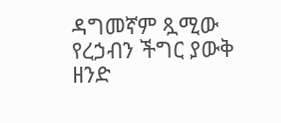ዳግመኛም ጿሚው የረኃብን ችግር ያውቅ ዘንድ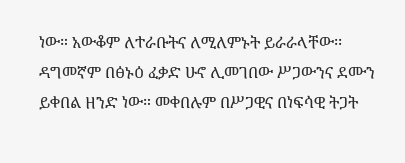ነው። አውቆም ለተራቡትና ለሚለምኑት ይራራላቸው፡፡ ዳግመኛም በፅኑዕ ፈቃድ ሁኖ ሊመገበው ሥጋውንና ደሙን ይቀበል ዘንድ ነው። መቀበሉም በሥጋዊና በነፍሳዊ ትጋት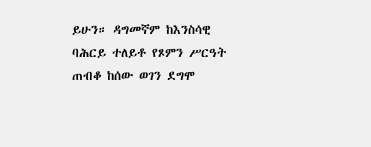ይሁን። ዳግመኛም ከእንስሳዊ ባሕርይ ተለይቶ የጾምን ሥርዓት ጠብቆ ከሰው ወገን ደግሞ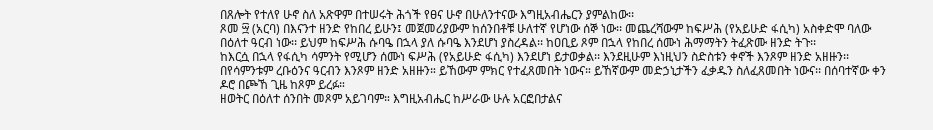በጸሎት የተለየ ሁኖ ስለ አጽዋም በተሠሩት ሕጎች የፀና ሁኖ በሁለንተናው እግዚአብሔርን ያምልከው፡፡
ጾመ ፵ (አርባ) በእናንተ ዘንድ የከበረ ይሁን፤ መጀመሪያውም ከሰንበቶቹ ሁለተኛ የሆነው ሰኞ ነው፡፡ መጨረሻውም ከፍሥሕ (የአይሁድ ፋሲካ) አስቀድሞ ባለው በዕለተ ዓርብ ነው፡፡ ይህም ከፍሥሕ ሱባዔ በኋላ ያለ ሱባዔ እንደሆነ ያስረዳል፡፡ ከዐቢይ ጾም በኋላ የከበረ ሰሙነ ሕማማትን ትፈጽሙ ዘንድ ትጉ፡፡
ከእርሷ በኋላ የፋሲካ ሳምንት የሚሆን ሰሙነ ፍሥሕ (የአይሁድ ፋሲካ) እንደሆነ ይታወቃል፡፡ እንደዚሁም እነዚህን ስድስቱን ቀኖች እንጾም ዘንድ አዘዙን፡፡ በየሳምንቱም ረቡዕንና ዓርብን እንጾም ዘንድ አዘዙን። ይኸውም ምክር የተፈጸመበት ነውና። ይኸኛውም መድኃኒታችን ፈቃዱን ስለፈጸመበት ነውና፡፡ በሰባተኛው ቀን ዶሮ በጮኸ ጊዜ ከጾም ይረፉ።
ዘወትር በዕለተ ሰንበት መጾም አይገባም። እግዚአብሔር ከሥራው ሁሉ አርፎበታልና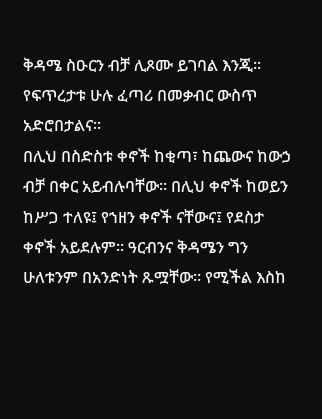ቅዳሜ ስዑርን ብቻ ሊጾሙ ይገባል እንጂ፡፡ የፍጥረታቱ ሁሉ ፈጣሪ በመቃብር ውስጥ አድሮበታልና፡፡
በሊህ በስድስቱ ቀኖች ከቂጣ፣ ከጨውና ከውኃ ብቻ በቀር አይብሉባቸው፡፡ በሊህ ቀኖች ከወይን ከሥጋ ተለዩ፤ የኀዘን ቀኖች ናቸውና፤ የደስታ ቀኖች አይደሉም። ዓርብንና ቅዳሜን ግን ሁለቱንም በአንድነት ጹሟቸው። የሚችል እስከ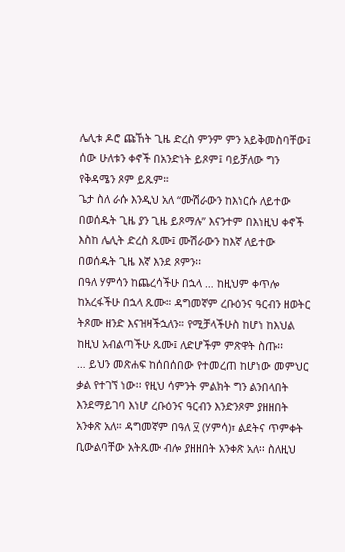ሌሊቱ ዶሮ ጩኸት ጊዜ ድረስ ምንም ምን አይቅመስባቸው፤ ሰው ሁለቱን ቀኖች በአንድነት ይጾም፤ ባይቻለው ግን የቅዳሜን ጾም ይጹም።
ጌታ ስለ ራሱ እንዲህ አለ “ሙሽራውን ከእነርሱ ለይተው በወሰዱት ጊዜ ያን ጊዜ ይጾማሉ” እናንተም በእነዚህ ቀኖች እስከ ሌሊት ድረስ ጹሙ፤ ሙሽራውን ከእኛ ለይተው በወሰዱት ጊዜ እኛ እንደ ጾምን፡፡
በዓለ ሃምሳን ከጨረሳችሁ በኋላ … ከዚህም ቀጥሎ ከአረፋችሁ በኋላ ጹሙ። ዳግመኛም ረቡዕንና ዓርብን ዘወትር ትጾሙ ዘንድ እናዝዛችኋለን። የሚቻላችሁስ ከሆነ ከእህል ከዚህ አብልጣችሁ ጹሙ፤ ለድሆችም ምጽዋት ስጡ፡፡
… ይህን መጽሐፍ ከሰበሰበው የተመረጠ ከሆነው መምህር ቃል የተገኘ ነው፡፡ የዚህ ሳምንት ምልክት ግን ልንበላበት እንደማይገባ እነሆ ረቡዕንና ዓርብን እንድንጾም ያዘዘበት አንቀጽ አለ። ዳግመኛም በዓለ ፶ (ሃምሳ)፣ ልደትና ጥምቀት ቢውልባቸው አትጹሙ ብሎ ያዘዘበት አንቀጽ አለ፡፡ ስለዚህ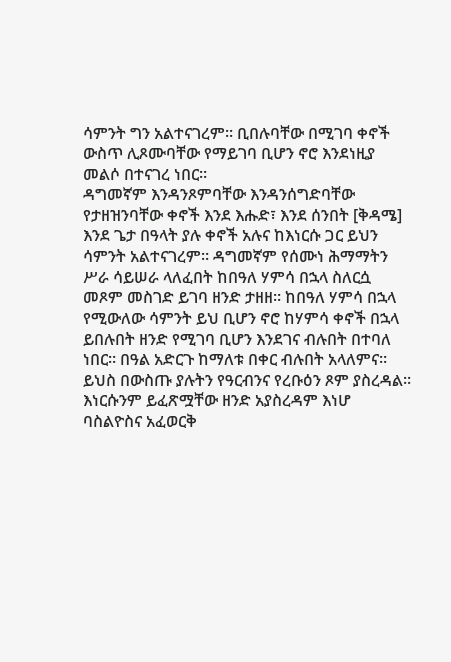ሳምንት ግን አልተናገረም፡፡ ቢበሉባቸው በሚገባ ቀኖች ውስጥ ሊጾሙባቸው የማይገባ ቢሆን ኖሮ እንደነዚያ መልሶ በተናገረ ነበር።
ዳግመኛም እንዳንጾምባቸው እንዳንሰግድባቸው የታዘዝንባቸው ቀኖች እንደ እሑድ፣ እንደ ሰንበት [ቅዳሜ] እንደ ጌታ በዓላት ያሉ ቀኖች አሉና ከእነርሱ ጋር ይህን ሳምንት አልተናገረም። ዳግመኛም የሰሙነ ሕማማትን ሥራ ሳይሠራ ላለፈበት ከበዓለ ሃምሳ በኋላ ስለርሷ መጾም መስገድ ይገባ ዘንድ ታዘዘ፡፡ ከበዓለ ሃምሳ በኋላ የሚውለው ሳምንት ይህ ቢሆን ኖሮ ከሃምሳ ቀኖች በኋላ ይበሉበት ዘንድ የሚገባ ቢሆን እንደገና ብሉበት በተባለ ነበር። በዓል አድርጉ ከማለቱ በቀር ብሉበት አላለምና። ይህስ በውስጡ ያሉትን የዓርብንና የረቡዕን ጾም ያስረዳል፡፡ እነርሱንም ይፈጽሟቸው ዘንድ አያስረዳም እነሆ ባስልዮስና አፈወርቅ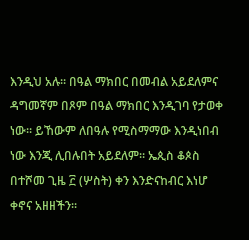እንዲህ አሉ። በዓል ማክበር በመብል አይደለምና ዳግመኛም በጾም በዓል ማክበር እንዲገባ የታወቀ ነው። ይኸውም ለበዓሉ የሚስማማው እንዲነበብ ነው እንጂ ሊበሉበት አይደለም። ኤጲስ ቆጶስ በተሾመ ጊዜ ፫ (ሦስት) ቀን እንድናከብር እነሆ ቀኖና አዘዘችን፡፡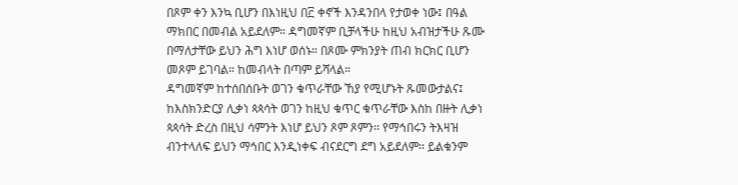በጾም ቀን እንኳ ቢሆን በእነዚህ በ፫ ቀኖች እንዳንበላ የታወቀ ነው፤ በዓል ማክበር በመብል አይደለም። ዳግመኛም ቢቻላችሁ ከዚህ አብዝታችሁ ጹሙ በማለታቸው ይህን ሕግ እነሆ ወሰኑ። በጾሙ ምክንያት ጠብ ክርክር ቢሆን መጾም ይገባል። ከመብላት በጣም ይሻላል።
ዳግመኛም ከተሰበሰቡት ወገን ቁጥራቸው ኸያ የሚሆኑት ጹመውታልና፤ ከእስክንድርያ ሊቃነ ጳጳሳት ወገን ከዚህ ቁጥር ቁጥራቸው እስከ በዙት ሊቃነ ጳጳሳት ድረስ በዚህ ሳምንት እነሆ ይህን ጾም ጾምን፡፡ የማኅበሩን ትእዛዝ ብንተላለፍ ይህን ማኅበር እንዲነቀፍ ብናደርግ ደግ አይደለም፡፡ ይልቁንም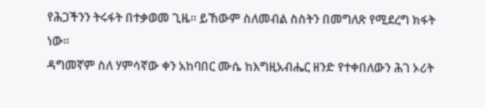የሕጋችንን ትሩፋት በተቃወመ ጊዜ፡፡ ይኸውም ስለመብል ስስትን በመግለጽ የሚደረግ ክፋት ነው፡፡
ዳግመኛም ስለ ሃምሳኛው ቀን አከባበር ሙሴ ከእግዚአብሔር ዘንድ የተቀበለውን ሕገ ኦሪት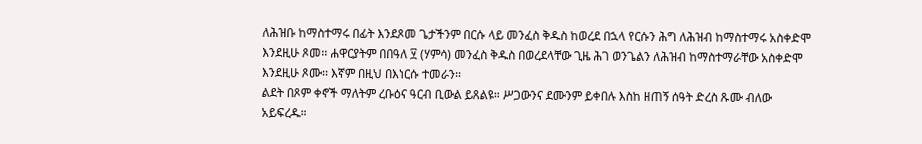ለሕዝቡ ከማስተማሩ በፊት እንደጾመ ጌታችንም በርሱ ላይ መንፈስ ቅዱስ ከወረደ በኋላ የርሱን ሕግ ለሕዝብ ከማስተማሩ አስቀድሞ እንደዚሁ ጾመ፡፡ ሐዋርያትም በበዓለ ፶ (ሃምሳ) መንፈስ ቅዱስ በወረደላቸው ጊዜ ሕገ ወንጌልን ለሕዝብ ከማስተማራቸው አስቀድሞ እንደዚሁ ጾሙ፡፡ እኛም በዚህ በእነርሱ ተመራን፡፡
ልደት በጾም ቀኖች ማለትም ረቡዕና ዓርብ ቢውል ይጸልዩ። ሥጋውንና ደሙንም ይቀበሉ እስከ ዘጠኝ ሰዓት ድረስ ጹሙ ብለው አይፍረዱ።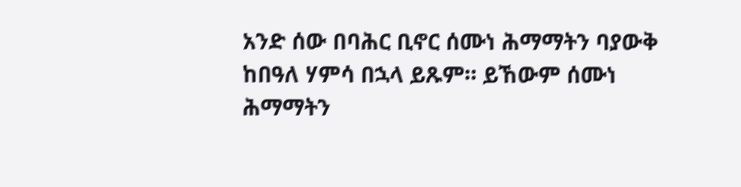አንድ ሰው በባሕር ቢኖር ሰሙነ ሕማማትን ባያውቅ ከበዓለ ሃምሳ በኋላ ይጹም። ይኸውም ሰሙነ ሕማማትን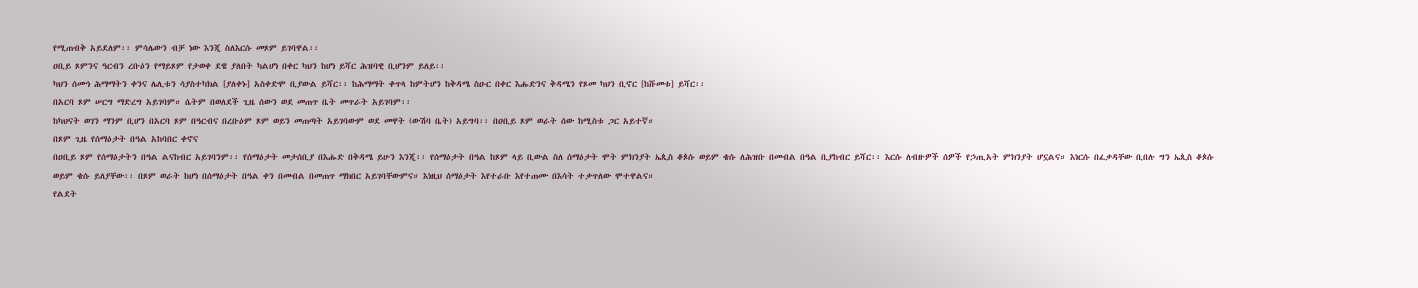የሚጠብቅ አይደለም፡፡ ምሳሌውን ብቻ ነው እንጂ ስለእርሱ መጾም ይገባዋል፡፡
ዐቢይ ጾምንና ዓርብን ረቡዕን የማይጾም የታወቀ ደዌ ያለበት ካልሆነ በቀር ካህን ከሆነ ይሻር ሕዝባዊ ቢሆንም ይለይ፡፡
ካህን ሰሙነ ሕማማትን ቀንና ሌሊቱን ሳያስተካክል [ያለቀኑ] አስቀድሞ ቢያውል ይሻር፡፡ ከሕማማት ቀጥላ ከምትሆን ከቅዳሜ ስዑር በቀር እሑድንና ቅዳሜን የጾመ ካህን ቢኖር [ከሹመቱ] ይሻር፡፡
በአርባ ጾም ሠርግ ማድረግ አይገባም። ሴትም በወለደች ጊዜ ሰውን ወደ መጠጥ ቤት መጥራት አይገባም፡፡
ከካህናት ወገን ማንም ቢሆን በአርባ ጾም በዓርብና በረቡዕም ጾም ወይን መጠጣት አይገባውም ወደ መዋት (ውሽባ ቤት) አይግባ፡፡ በዐቢይ ጾም ወራት ሰው ከሚስቱ ጋር አይተኛ።
በጾም ጊዜ የሰማዕታት በዓል አከባበር ቀኖና
በዐቢይ ጾም የሰማዕታትን በዓል ልናከብር አይገባንም፡፡ የሰማዕታት መታሰቢያ በእሑድ በቅዳሜ ይሁን እንጂ፡፡ የሰማዕታት በዓል ከጾም ላይ ቢውል ስለ ሰማዕታት ሞት ምክንያት ኤጲስ ቆጶሱ ወይም ቄሱ ለሕዝቡ በመብል በዓል ቢያከብር ይሻር፡፡ እርሱ ለብዙዎች ሰዎች የኃጢአት ምክንያት ሆኗልና። እነርሱ በፈቃዳቸው ቢበሉ ግን ኤጲስ ቆጶሱ ወይም ቄሱ ይለያቸው፡፡ በጾም ወራት ከሆነ በሰማዕታት በዓል ቀን በመብል በመጠጥ ማክበር አይገባቸውምና። እነዚህ ሰማዕታት እየተራቡ እየተጠሙ በእሳት ተቃጥለው ሞተዋልና።
የልደት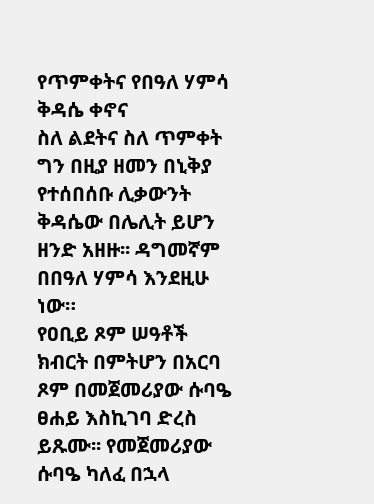የጥምቀትና የበዓለ ሃምሳ ቅዳሴ ቀኖና
ስለ ልደትና ስለ ጥምቀት ግን በዚያ ዘመን በኒቅያ የተሰበሰቡ ሊቃውንት ቅዳሴው በሌሊት ይሆን ዘንድ አዘዙ፡፡ ዳግመኛም በበዓለ ሃምሳ እንደዚሁ ነው።
የዐቢይ ጾም ሠዓቶች
ክብርት በምትሆን በአርባ ጾም በመጀመሪያው ሱባዔ ፀሐይ እስኪገባ ድረስ ይጹሙ፡፡ የመጀመሪያው ሱባዔ ካለፈ በኋላ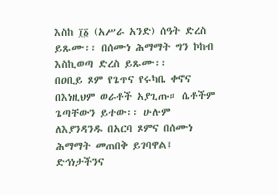እስከ ፲፩ (አሥራ አንድ) ሰዓት ድረስ ይጹሙ፡፡ በሰሙነ ሕማማት ግን ኮከብ እስኪወጣ ድረስ ይጹሙ፡፡
በዐቢይ ጾም የጌጥና የሩካቤ ቀኖና
በእነዚህም ወራቶች አያጊጡ። ሴቶችም ጌጣቸውን ይተው፡፡ ሁሉም ለእያንዳንዱ በአርባ ጾምና በሰሙነ ሕማማት መጠበቅ ይገባዋል፤ ድኅነታችንና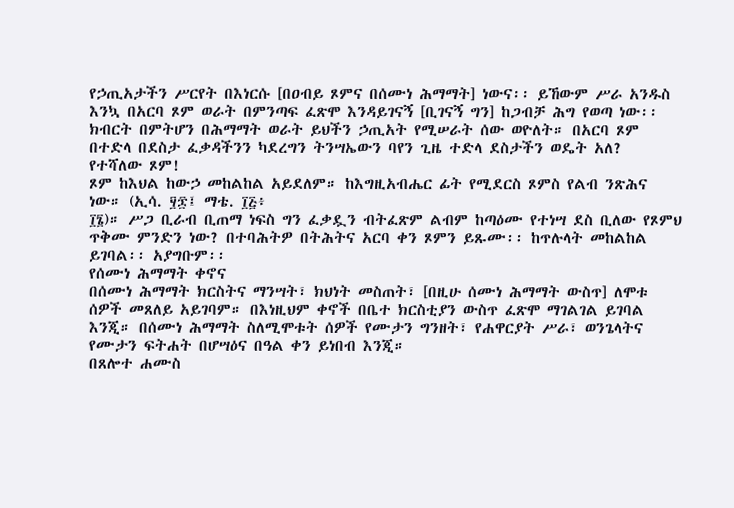የኃጢአታችን ሥርየት በእነርሱ [በዐብይ ጾምና በሰሙነ ሕማማት] ነውና፡፡ ይኸውም ሥራ አንዱስ እንኳ በአርባ ጾም ወራት በምንጣፍ ፈጽሞ እንዳይገናኝ [ቢገናኝ ግን] ከጋብቻ ሕግ የወጣ ነው፡፡ ክብርት በምትሆን በሕማማት ወራት ይህችን ኃጢአት የሚሠራት ሰው ወዮለት። በአርባ ጾም በተድላ በደስታ ፈቃዳችንን ካደረግን ትንሣኤውን ባየን ጊዜ ተድላ ደስታችን ወዴት አለ?
የተሻለው ጾም!
ጾም ከእህል ከውኃ መከልከል አይደለም። ከእግዚአብሔር ፊት የሚደርስ ጾምስ የልብ ንጽሕና ነው። (ኢሳ. ፶፷፤ ማቴ. ፲፭፥
፲፮)። ሥጋ ቢራብ ቢጠማ ነፍስ ግን ፈቃዷን ብትፈጽም ልብም ከጣዕሙ የተነሣ ደስ ቢለው የጾምህ ጥቅሙ ምንድን ነው? በተባሕትዎ በትሕትና አርባ ቀን ጾምን ይጹሙ፡፡ ከጥሉላት መከልከል ይገባል፡፡ አያግቡም፡፡
የሰሙነ ሕማማት ቀኖና
በሰሙነ ሕማማት ክርስትና ማንሣት፣ ክህነት መስጠት፣ [በዚሁ ሰሙነ ሕማማት ውስጥ] ለሞቱ ሰዎች መጸለይ አይገባም። በእነዚህም ቀኖች በቤተ ክርስቲያን ውስጥ ፈጽሞ ማገልገል ይገባል እንጂ። በሰሙነ ሕማማት ስለሚሞቱት ሰዎች የሙታን ግንዘት፣ የሐዋርያት ሥራ፣ ወንጌላትና የሙታን ፍትሐት በሆሣዕና በዓል ቀን ይነበብ እንጂ።
በጸሎተ ሐሙስ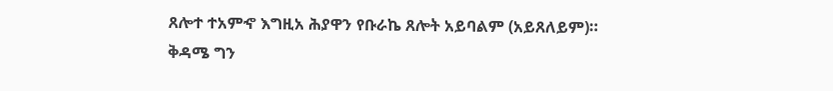ጸሎተ ተአምኆ እግዚአ ሕያዋን የቡራኬ ጸሎት አይባልም (አይጸለይም)። ቅዳሜ ግን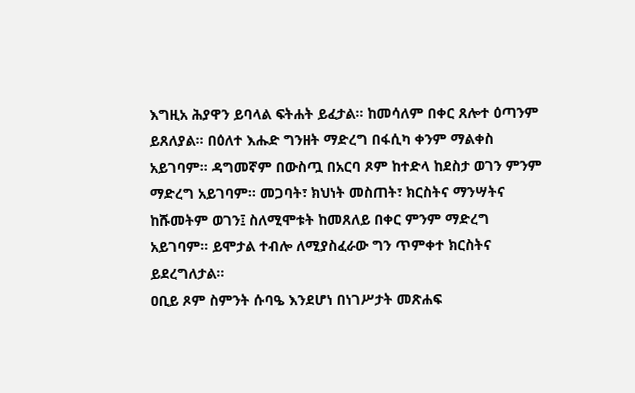እግዚአ ሕያዋን ይባላል ፍትሐት ይፈታል። ከመሳለም በቀር ጸሎተ ዕጣንም ይጸለያል። በዕለተ እሑድ ግንዘት ማድረግ በፋሲካ ቀንም ማልቀስ አይገባም፡፡ ዳግመኛም በውስጧ በአርባ ጾም ከተድላ ከደስታ ወገን ምንም ማድረግ አይገባም፡፡ መጋባት፣ ክህነት መስጠት፣ ክርስትና ማንሣትና ከሹመትም ወገን፤ ስለሚሞቱት ከመጸለይ በቀር ምንም ማድረግ አይገባም። ይሞታል ተብሎ ለሚያስፈራው ግን ጥምቀተ ክርስትና ይደረግለታል።
ዐቢይ ጾም ስምንት ሱባዔ እንደሆነ በነገሥታት መጽሐፍ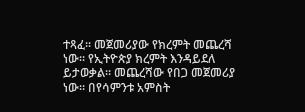ተጻፈ፡፡ መጀመሪያው የክረምት መጨረሻ ነው፡፡ የኢትዮጵያ ክረምት እንዳይደለ ይታወቃል። መጨረሻው የበጋ መጀመሪያ ነው። በየሳምንቱ አምስት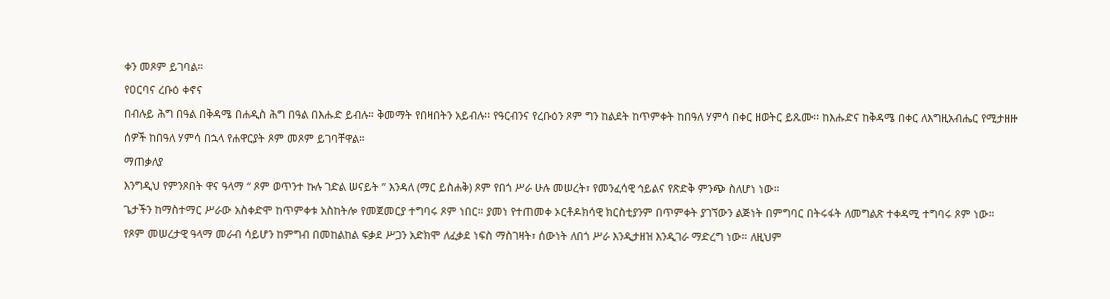ቀን መጾም ይገባል።
የዐርባና ረቡዕ ቀኖና
በብሉይ ሕግ በዓል በቅዳሜ በሐዲስ ሕግ በዓል በእሑድ ይብሉ። ቅመማት የበዛበትን አይብሉ፡፡ የዓርብንና የረቡዕን ጾም ግን ከልደት ከጥምቀት ከበዓለ ሃምሳ በቀር ዘወትር ይጹሙ፡፡ ከእሑድና ከቅዳሜ በቀር ለእግዚአብሔር የሚታዘዙ ሰዎች ከበዓለ ሃምሳ በኋላ የሐዋርያት ጾም መጾም ይገባቸዋል።
ማጠቃለያ
እንግዲህ የምንጾበት ዋና ዓላማ “ ጾም ወጥንተ ኩሉ ገድል ሠናይት ” እንዳለ (ማር ይስሐቅ) ጾም የበጎ ሥራ ሁሉ መሠረት፣ የመንፈሳዊ ኅይልና የጽድቅ ምንጭ ስለሆነ ነው።
ጌታችን ከማስተማር ሥራው አስቀድሞ ከጥምቀቱ አስከትሎ የመጀመርያ ተግባሩ ጾም ነበር። ያመነ የተጠመቀ ኦርቶዶክሳዊ ክርስቲያንም በጥምቀት ያገኘውን ልጅነት በምግባር በትሩፋት ለመግልጽ ተቀዳሚ ተግባሩ ጾም ነው።
የጾም መሠረታዊ ዓላማ መራብ ሳይሆን ከምግብ በመከልከል ፍቃደ ሥጋን አድክሞ ለፈቃደ ነፍስ ማስገዛት፣ ሰውነት ለበጎ ሥራ እንዲታዘዝ እንዲገራ ማድረግ ነው። ለዚህም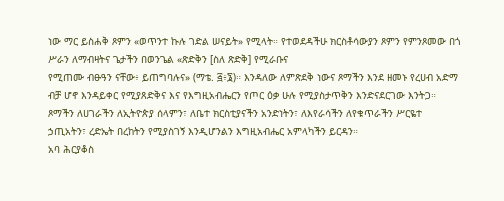ነው ማር ይስሐቅ ጾምን «ወጥንተ ኩሉ ገድል ሠናይት» የሚላት። የተወደዳችሁ ክርስቶሳውያን ጾምን የምንጾመው በጎ ሥራን ለማብዛትና ጌታችን በወንጌል «ጽድቅን [ስለ ጽድቅ] የሚራቡና
የሚጠሙ ብፁዓን ናቸው፥ ይጠግባሉና» (ማቴ. ፭፥፮)። እንዳለው ለምጽደቅ ነውና ጾማችን እንደ ዘመኑ የረሀብ አድማ ብቻ ሆኖ እንዳይቀር የሚያጸድቅና እና የእግዚአብሔርን የጦር ዕቃ ሁሉ የሚያስታጥቅን እንድናደርገው እንትጋ።
ጾማችን ለሀገራችን ለኢትዮጵያ ሰላምን፣ ለቤተ ክርስቲያናችን አንድነትን፣ ለእየራሳችን ለየቁጥራችን ሥርዬተ ኃጢአትን፣ ረድኤት በረከትን የሚያስገኝ እንዲሆንልን እግዚአብሔር አምላካችን ይርዳን።
አባ ሕርያቆስ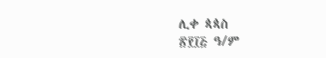ሊቀ ጳጳስ
፳፻፲፭ ዓ/ም